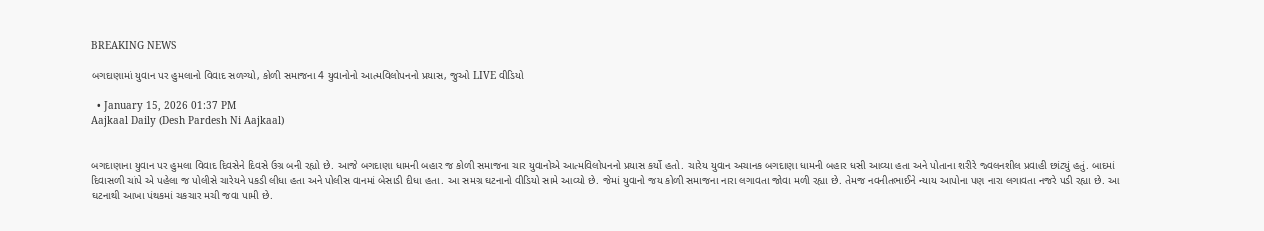BREAKING NEWS

બગદાણામાં યુવાન પર હુમલાનો વિવાદ સળગ્યો, કોળી સમાજના 4 યુવાનોનો આત્મવિલોપનનો પ્રયાસ, જુઓ LIVE વીડિયો

  • January 15, 2026 01:37 PM
Aajkaal Daily (Desh Pardesh Ni Aajkaal)


બગદાણાના યુવાન પર હુમલા વિવાદ દિવસેને દિવસે ઉગ્ર બની રહ્યો છે. આજે બગદાણા ધામની બહાર જ કોળી સમાજના ચાર યુવાનોએ આત્મવિલોપનનો પ્રયાસ કર્યો હતો. ચારેય યુવાન અચાનક બગદાણા ધામની બહાર ધસી આવ્યા હતા અને પોતાના શરીરે જ્વલનશીલ પ્રવાહી છાંટ્યું હતું. બાદમાં દિવાસળી ચાંપે એ પહેલા જ પોલીસે ચારેયને પકડી લીધા હતા અને પોલીસ વાનમાં બેસાડી દીધા હતા. આ સમગ્ર ઘટનાનો વીડિયો સામે આવ્યો છે. જેમાં યુવાનો જય કોળી સમાજના નારા લગાવતા જોવા મળી રહ્યા છે. તેમજ નવનીતભાઈને ન્યાય આપોના પણ નારા લગાવતા નજરે પડી રહ્યા છે. આ ઘટનાથી આખા પંથકમાં ચકચાર મચી જવા પામી છે.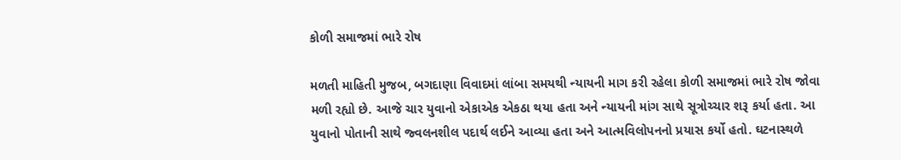કોળી સમાજમાં ભારે રોષ

મળતી માહિતી મુજબ, બગદાણા વિવાદમાં લાંબા સમયથી ન્યાયની માગ કરી રહેલા કોળી સમાજમાં ભારે રોષ જોવા મળી રહ્યો છે. આજે ચાર યુવાનો એકાએક એકઠા થયા હતા અને ન્યાયની માંગ સાથે સૂત્રોચ્ચાર શરૂ કર્યા હતા. આ યુવાનો પોતાની સાથે જ્વલનશીલ પદાર્થ લઈને આવ્યા હતા અને આત્મવિલોપનનો પ્રયાસ કર્યો હતો. ઘટનાસ્થળે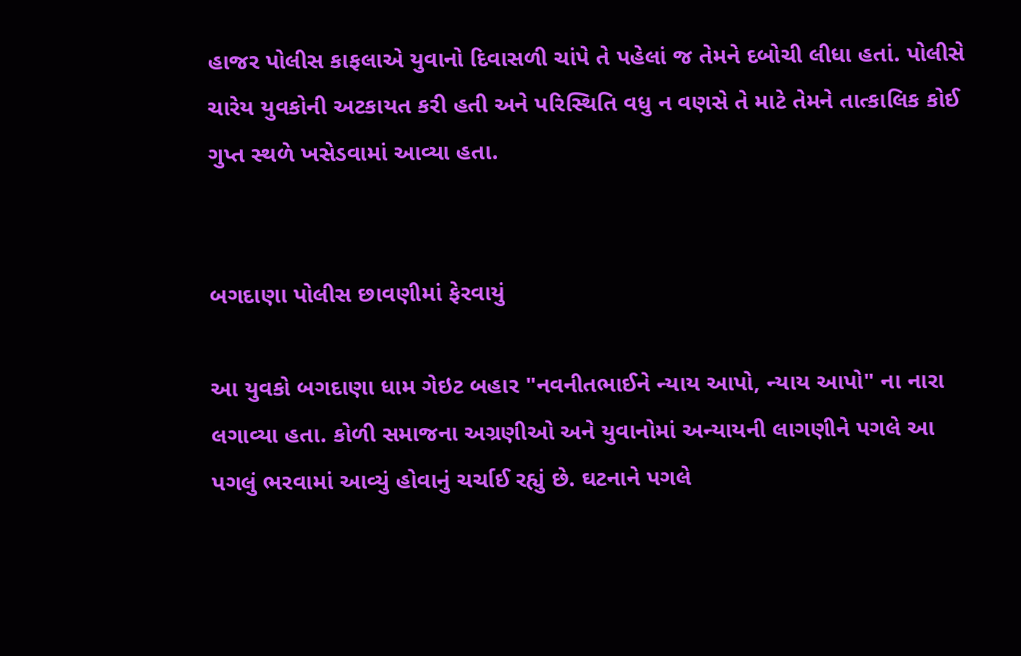હાજર પોલીસ કાફલાએ યુવાનો દિવાસળી ચાંપે તે પહેલાં જ તેમને દબોચી લીધા હતાં. પોલીસે ચારેય યુવકોની અટકાયત કરી હતી અને પરિસ્થિતિ વધુ ન વણસે તે માટે તેમને તાત્કાલિક કોઈ ગુપ્ત સ્થળે ખસેડવામાં આવ્યા હતા.


બગદાણા પોલીસ છાવણીમાં ફેરવાયું

આ યુવકો બગદાણા ધામ ગેઇટ બહાર "નવનીતભાઈને ન્યાય આપો, ન્યાય આપો" ના નારા લગાવ્યા હતા. કોળી સમાજના અગ્રણીઓ અને યુવાનોમાં અન્યાયની લાગણીને પગલે આ પગલું ભરવામાં આવ્યું હોવાનું ચર્ચાઈ રહ્યું છે. ઘટનાને પગલે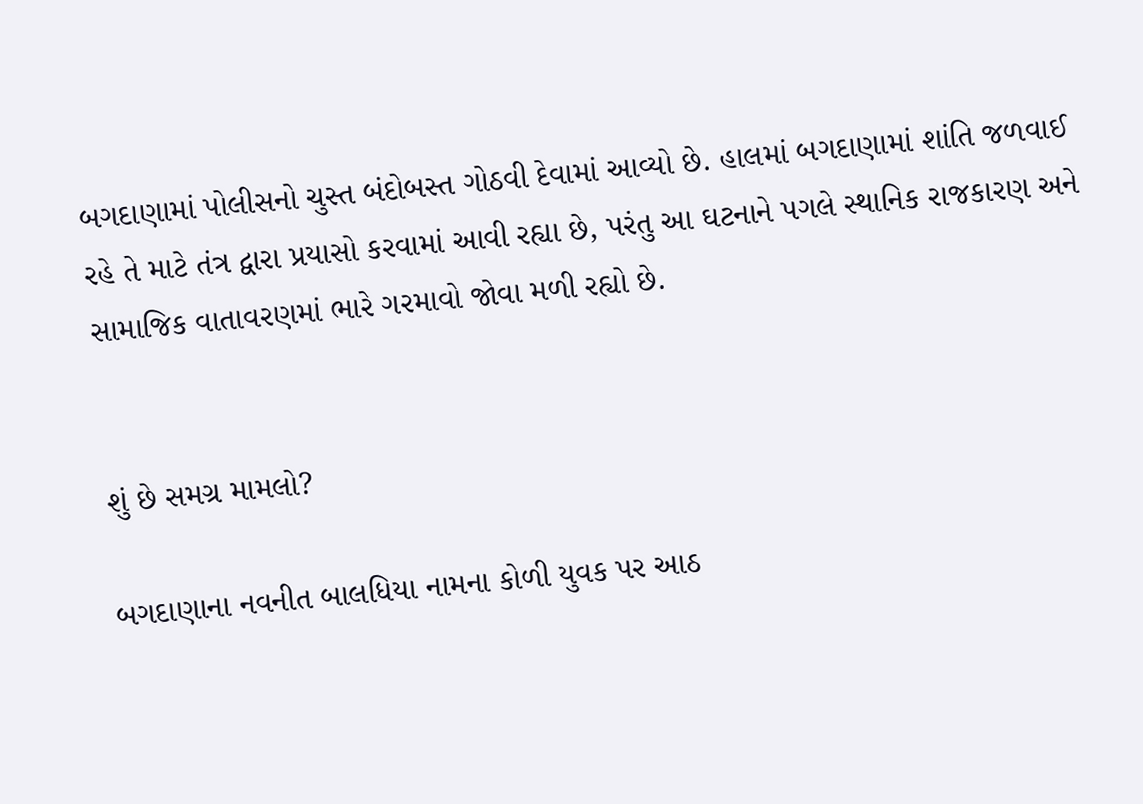બગદાણામાં પોલીસનો ચુસ્ત બંદોબસ્ત ગોઠવી દેવામાં આવ્યો છે. હાલમાં બગદાણામાં શાંતિ જળવાઈ રહે તે માટે તંત્ર દ્વારા પ્રયાસો કરવામાં આવી રહ્યા છે, પરંતુ આ ઘટનાને પગલે સ્થાનિક રાજકારણ અને સામાજિક વાતાવરણમાં ભારે ગરમાવો જોવા મળી રહ્યો છે.


શું છે સમગ્ર મામલો?

બગદાણાના નવનીત બાલધિયા નામના કોળી યુવક પર આઠ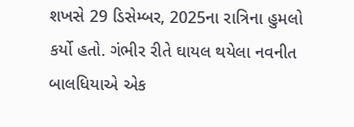શખસે 29 ડિસેમ્બર, 2025ના રાત્રિના હુમલો કર્યો હતો. ગંભીર રીતે ઘાયલ થયેલા નવનીત બાલધિયાએ એક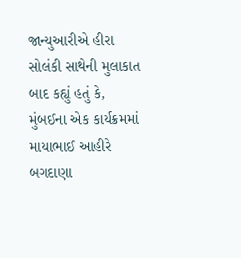જાન્યુઆરીએ હીરા સોલંકી સાથેની મુલાકાત બાદ કહ્યું હતું કે, મુંબઈના એક કાર્યક્રમમાં માયાભાઈ આહીરે બગદાણા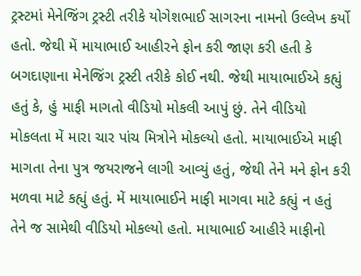ટ્રસ્ટમાં મેનેજિંગ ટ્રસ્ટી તરીકે યોગેશભાઈ સાગરના નામનો ઉલ્લેખ કર્યો હતો. જેથી મેં માયાભાઈ આહીરને ફોન કરી જાણ કરી હતી કે બગદાણાના મેનેજિંગ ટ્રસ્ટી તરીકે કોઈ નથી. જેથી માયાભાઈએ કહ્યું હતું કે, હું માફી માગતો વીડિયો મોકલી આપું છું. તેને વીડિયો મોકલતા મેં મારા ચાર પાંચ મિત્રોને મોકલ્યો હતો. માયાભાઈએ માફી માગતા તેના પુત્ર જયરાજને લાગી આવ્યું હતું, જેથી તેને મને ફોન કરી મળવા માટે કહ્યું હતું. મેં માયાભાઈને માફી માગવા માટે કહ્યું ન હતું તેને જ સામેથી વીડિયો મોકલ્યો હતો. માયાભાઈ આહીરે માફીનો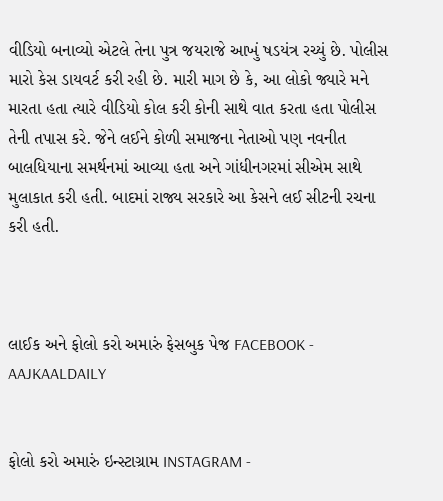વીડિયો બનાવ્યો એટલે તેના પુત્ર જયરાજે આખું ષડયંત્ર રચ્યું છે. પોલીસ મારો કેસ ડાયવર્ટ કરી રહી છે. મારી માગ છે કે, આ લોકો જ્યારે મને મારતા હતા ત્યારે વીડિયો કોલ કરી કોની સાથે વાત કરતા હતા પોલીસ તેની તપાસ કરે. જેને લઈને કોળી સમાજના નેતાઓ પણ નવનીત બાલધિયાના સમર્થનમાં આવ્યા હતા અને ગાંધીનગરમાં સીએમ સાથે મુલાકાત કરી હતી. બાદમાં રાજ્ય સરકારે આ કેસને લઈ સીટની રચના કરી હતી.



લાઈક અને ફોલો કરો અમારું ફેસબુક પેજ FACEBOOK - AAJKAALDAILY


ફોલો કરો અમારું ઇન્સ્ટાગ્રામ INSTAGRAM -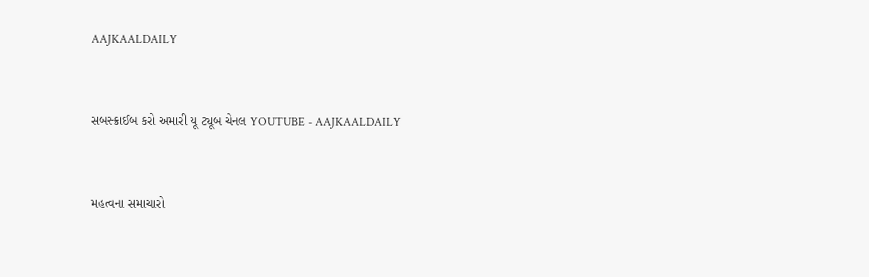AAJKAALDAILY


સબસ્ક્રાઈબ કરો અમારી યૂ ટ્યૂબ ચેનલ YOUTUBE - AAJKAALDAILY


મહત્વના સમાચારો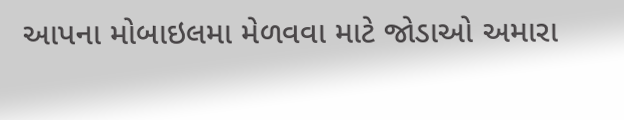આપના મોબાઇલમા મેળવવા માટે જોડાઓ અમારા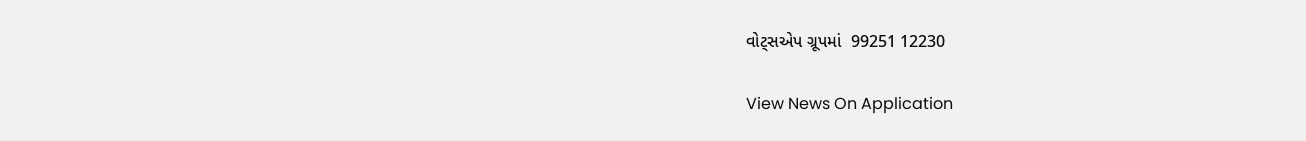વોટ્સએપ ગ્રૂપમાં  99251 12230

View News On Application